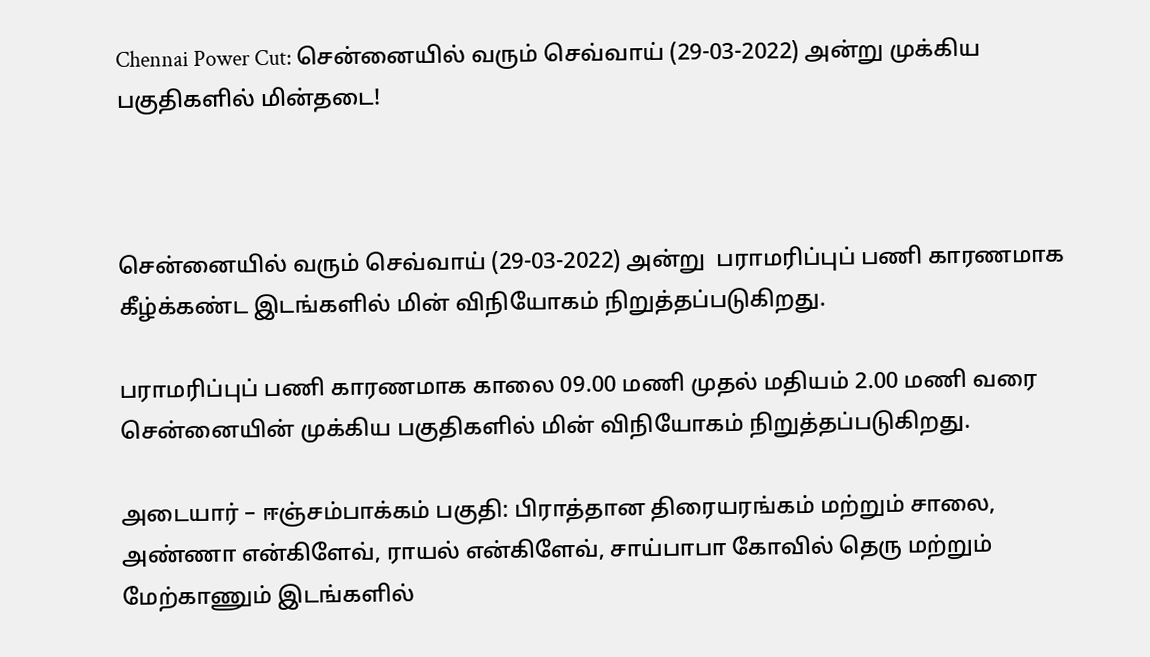Chennai Power Cut: சென்னையில் வரும் செவ்வாய் (29-03-2022) அன்று முக்கிய பகுதிகளில் மின்தடை!



சென்னையில் வரும் செவ்வாய் (29-03-2022) அன்று  பராமரிப்புப் பணி காரணமாக கீழ்க்கண்ட இடங்களில் மின் விநியோகம் நிறுத்தப்படுகிறது.

பராமரிப்புப் பணி காரணமாக காலை 09.00 மணி முதல் மதியம் 2.00 மணி வரை சென்னையின் முக்கிய பகுதிகளில் மின் விநியோகம் நிறுத்தப்படுகிறது.

அடையார் – ஈஞ்சம்பாக்கம் பகுதி: பிராத்தான திரையரங்கம் மற்றும் சாலை, அண்ணா என்கிளேவ், ராயல் என்கிளேவ், சாய்பாபா கோவில் தெரு மற்றும் மேற்காணும் இடங்களில்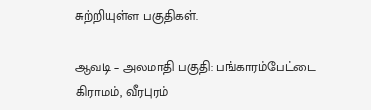சுற்றியுள்ள பகுதிகள்.

ஆவடி – அலமாதி பகுதி: பங்காரம்பேட்டை கிராமம், வீரபுரம்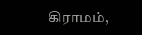கிராமம்,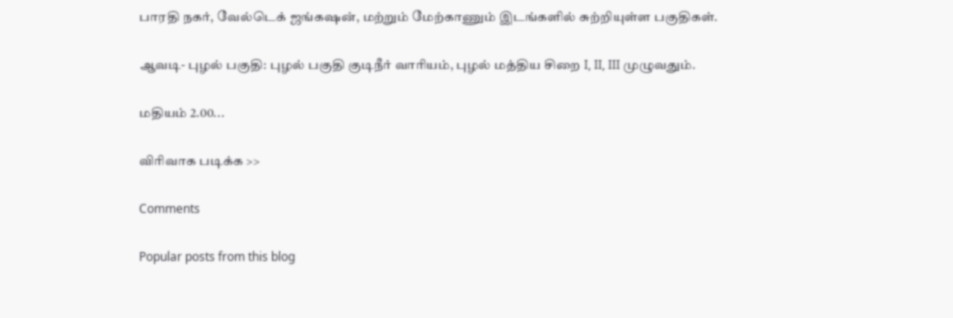பாரதி நகர், வேல்டெக் ஜங்கஷன், மற்றும் மேற்காணும் இடங்களில் சுற்றியுள்ள பகுதிகள்.

ஆவடி- புழல் பகுதி: புழல் பகுதி குடிநீர் வாரியம், புழல் மத்திய சிறை I, II, III முழுவதும்.

மதியம் 2.00...

விரிவாக படிக்க >>

Comments

Popular posts from this blog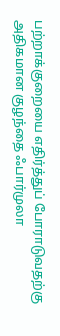பற்றாக்குறையை எதிர்த்துப் போராடுவதற்கு அதிகமான குழந்தை ஃபார்முலா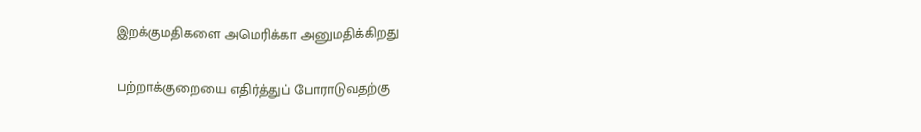இறக்குமதிகளை அமெரிக்கா அனுமதிக்கிறது

பற்றாக்குறையை எதிர்த்துப் போராடுவதற்கு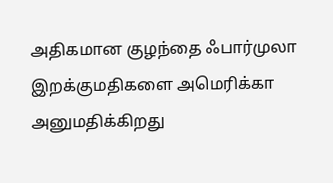அதிகமான குழந்தை ஃபார்முலா இறக்குமதிகளை அமெரிக்கா அனுமதிக்கிறது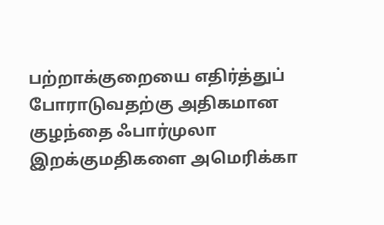பற்றாக்குறையை எதிர்த்துப் போராடுவதற்கு அதிகமான குழந்தை ஃபார்முலா இறக்குமதிகளை அமெரிக்கா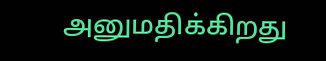அனுமதிக்கிறது